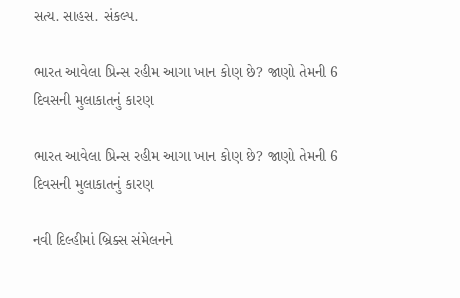સત્ય. સાહસ. સંકલ્પ.

ભારત આવેલા પ્રિન્સ રહીમ આગા ખાન કોણ છે? જાણો તેમની 6 દિવસની મુલાકાતનું કારણ

ભારત આવેલા પ્રિન્સ રહીમ આગા ખાન કોણ છે? જાણો તેમની 6 દિવસની મુલાકાતનું કારણ

નવી દિલ્હીમાં બ્રિક્સ સંમેલનને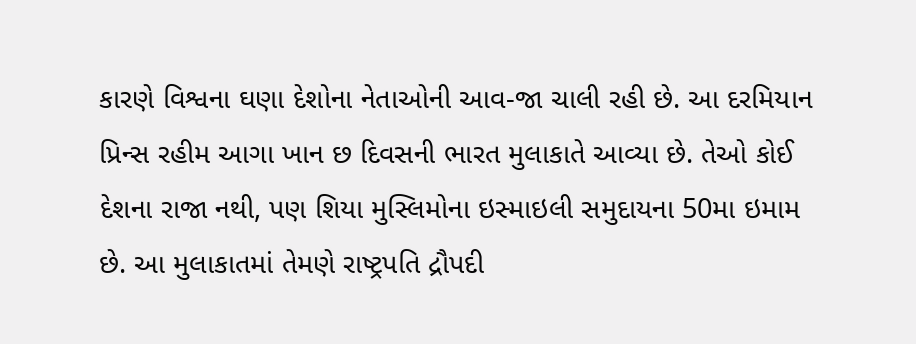કારણે વિશ્વના ઘણા દેશોના નેતાઓની આવ-જા ચાલી રહી છે. આ દરમિયાન પ્રિન્સ રહીમ આગા ખાન છ દિવસની ભારત મુલાકાતે આવ્યા છે. તેઓ કોઈ દેશના રાજા નથી, પણ શિયા મુસ્લિમોના ઇસ્માઇલી સમુદાયના 50મા ઇમામ છે. આ મુલાકાતમાં તેમણે રાષ્ટ્રપતિ દ્રૌપદી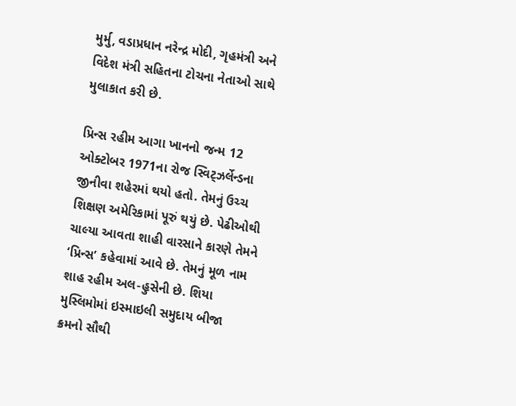મુર્મુ, વડાપ્રધાન નરેન્દ્ર મોદી, ગૃહમંત્રી અને વિદેશ મંત્રી સહિતના ટોચના નેતાઓ સાથે મુલાકાત કરી છે.

પ્રિન્સ રહીમ આગા ખાનનો જન્મ 12 ઓક્ટોબર 1971ના રોજ સ્વિટ્ઝર્લેન્ડના જીનીવા શહેરમાં થયો હતો. તેમનું ઉચ્ચ શિક્ષણ અમેરિકામાં પૂરું થયું છે. પેઢીઓથી ચાલ્યા આવતા શાહી વારસાને કારણે તેમને ‘પ્રિન્સ’ કહેવામાં આવે છે. તેમનું મૂળ નામ શાહ રહીમ અલ-હુસેની છે. શિયા મુસ્લિમોમાં ઇસ્માઇલી સમુદાય બીજા ક્રમનો સૌથી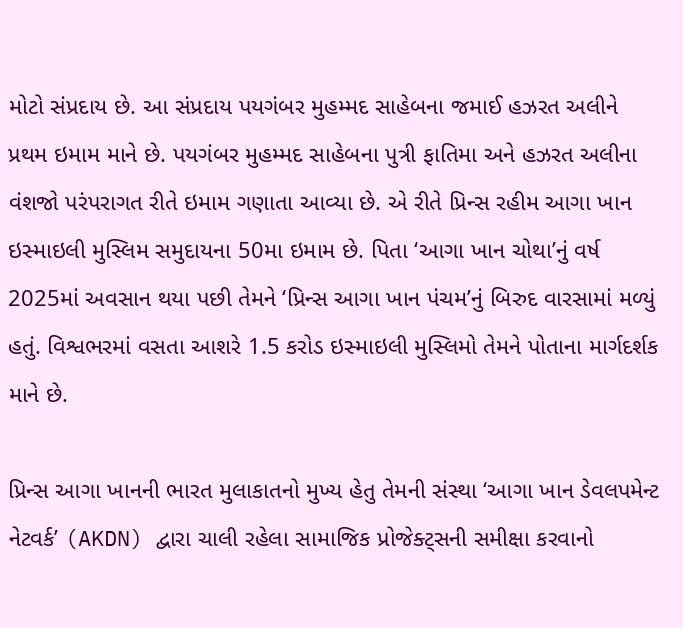મોટો સંપ્રદાય છે. આ સંપ્રદાય પયગંબર મુહમ્મદ સાહેબના જમાઈ હઝરત અલીને પ્રથમ ઇમામ માને છે. પયગંબર મુહમ્મદ સાહેબના પુત્રી ફાતિમા અને હઝરત અલીના વંશજો પરંપરાગત રીતે ઇમામ ગણાતા આવ્યા છે. એ રીતે પ્રિન્સ રહીમ આગા ખાન ઇસ્માઇલી મુસ્લિમ સમુદાયના 50મા ઇમામ છે. પિતા ‘આગા ખાન ચોથા’નું વર્ષ 2025માં અવસાન થયા પછી તેમને ‘પ્રિન્સ આગા ખાન પંચમ’નું બિરુદ વારસામાં મળ્યું હતું. વિશ્વભરમાં વસતા આશરે 1.5 કરોડ ઇસ્માઇલી મુસ્લિમો તેમને પોતાના માર્ગદર્શક માને છે.

પ્રિન્સ આગા ખાનની ભારત મુલાકાતનો મુખ્ય હેતુ તેમની સંસ્થા ‘આગા ખાન ડેવલપમેન્ટ નેટવર્ક’ (AKDN) દ્વારા ચાલી રહેલા સામાજિક પ્રોજેક્ટ્સની સમીક્ષા કરવાનો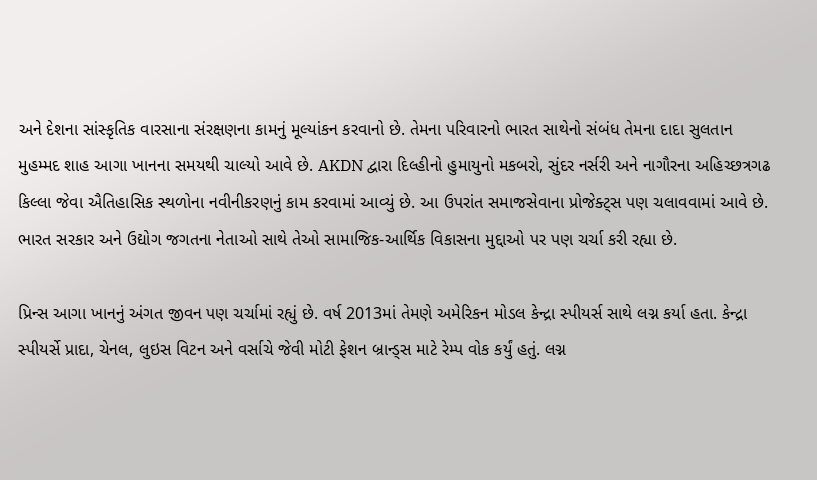અને દેશના સાંસ્કૃતિક વારસાના સંરક્ષણના કામનું મૂલ્યાંકન કરવાનો છે. તેમના પરિવારનો ભારત સાથેનો સંબંધ તેમના દાદા સુલતાન મુહમ્મદ શાહ આગા ખાનના સમયથી ચાલ્યો આવે છે. AKDN દ્વારા દિલ્હીનો હુમાયુનો મકબરો, સુંદર નર્સરી અને નાગૌરના અહિચ્છત્રગઢ કિલ્લા જેવા ઐતિહાસિક સ્થળોના નવીનીકરણનું કામ કરવામાં આવ્યું છે. આ ઉપરાંત સમાજસેવાના પ્રોજેક્ટ્સ પણ ચલાવવામાં આવે છે. ભારત સરકાર અને ઉદ્યોગ જગતના નેતાઓ સાથે તેઓ સામાજિક-આર્થિક વિકાસના મુદ્દાઓ પર પણ ચર્ચા કરી રહ્યા છે.

પ્રિન્સ આગા ખાનનું અંગત જીવન પણ ચર્ચામાં રહ્યું છે. વર્ષ 2013માં તેમણે અમેરિકન મોડલ કેન્દ્રા સ્પીયર્સ સાથે લગ્ન કર્યા હતા. કેન્દ્રા સ્પીયર્સે પ્રાદા, ચેનલ, લુઇસ વિટન અને વર્સાચે જેવી મોટી ફેશન બ્રાન્ડ્સ માટે રેમ્પ વોક કર્યું હતું. લગ્ન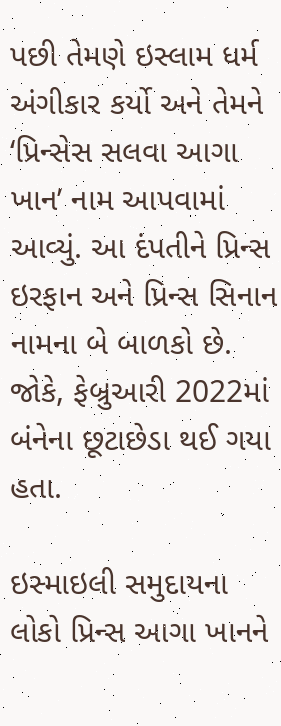પછી તેમણે ઇસ્લામ ધર્મ અંગીકાર કર્યો અને તેમને ‘પ્રિન્સેસ સલવા આગા ખાન’ નામ આપવામાં આવ્યું. આ દંપતીને પ્રિન્સ ઇરફાન અને પ્રિન્સ સિનાન નામના બે બાળકો છે. જોકે, ફેબ્રુઆરી 2022માં બંનેના છૂટાછેડા થઈ ગયા હતા.

ઇસ્માઇલી સમુદાયના લોકો પ્રિન્સ આગા ખાનને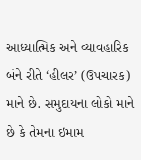આધ્યાત્મિક અને વ્યાવહારિક બંને રીતે ‘હીલર’ (ઉપચારક) માને છે. સમુદાયના લોકો માને છે કે તેમના ઇમામ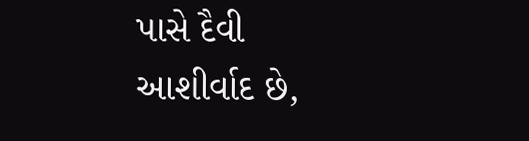પાસે દૈવી આશીર્વાદ છે,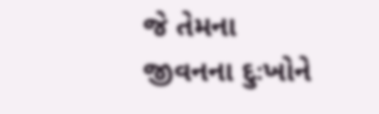જે તેમના જીવનના દુઃખોને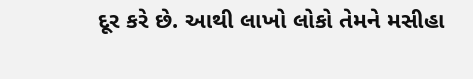દૂર કરે છે. આથી લાખો લોકો તેમને મસીહા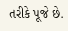તરીકે પૂજે છે.